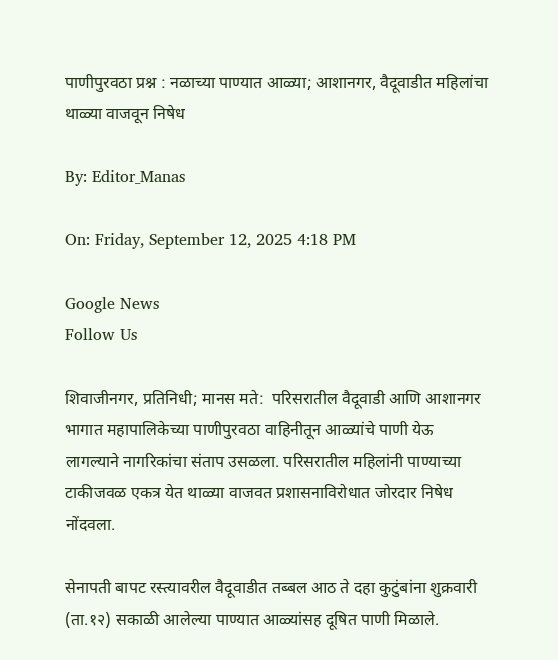पाणीपुरवठा प्रश्न : नळाच्या पाण्यात आळ्या; आशानगर, वैदूवाडीत महिलांचा थाळ्या वाजवून निषेध

By: Editor_Manas

On: Friday, September 12, 2025 4:18 PM

Google News
Follow Us

शिवाजीनगर, प्रतिनिधी; मानस मते:  परिसरातील वैदूवाडी आणि आशानगर भागात महापालिकेच्या पाणीपुरवठा वाहिनीतून आळ्यांचे पाणी येऊ लागल्याने नागरिकांचा संताप उसळला. परिसरातील महिलांनी पाण्याच्या टाकीजवळ एकत्र येत थाळ्या वाजवत प्रशासनाविरोधात जोरदार निषेध नोंदवला.

सेनापती बापट रस्त्यावरील वैदूवाडीत तब्बल आठ ते दहा कुटुंबांना शुक्रवारी (ता.१२) सकाळी आलेल्या पाण्यात आळ्यांसह दूषित पाणी मिळाले.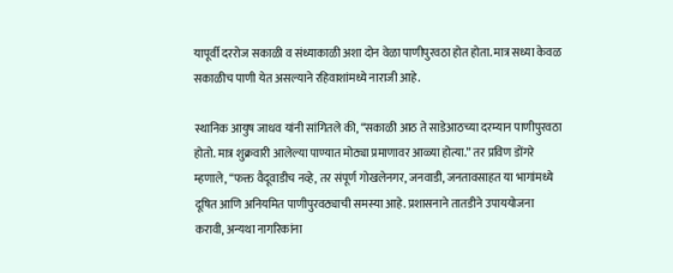यापूर्वी दररोज सकाळी व संध्याकाळी अशा दोन वेळा पाणीपुरवठा होत होता. मात्र सध्या केवळ सकाळीच पाणी येत असल्याने रहिवाशांमध्ये नाराजी आहे.

स्थानिक आयुष जाधव यांनी सांगितले की, “सकाळी आठ ते साडेआठच्या दरम्यान पाणीपुरवठा होतो. मात्र शुक्रवारी आलेल्या पाण्यात मोठ्या प्रमाणावर आळ्या होत्या.” तर प्रविण डोंगरे म्हणाले, “फक्त वैदूवाडीच नव्हे, तर संपूर्ण गोखलेनगर, जनवाडी, जनतावसाहत या भागांमध्ये दूषित आणि अनियमित पाणीपुरवठ्याची समस्या आहे. प्रशासनाने तातडीने उपाययोजना करावी, अन्यथा नागरिकांना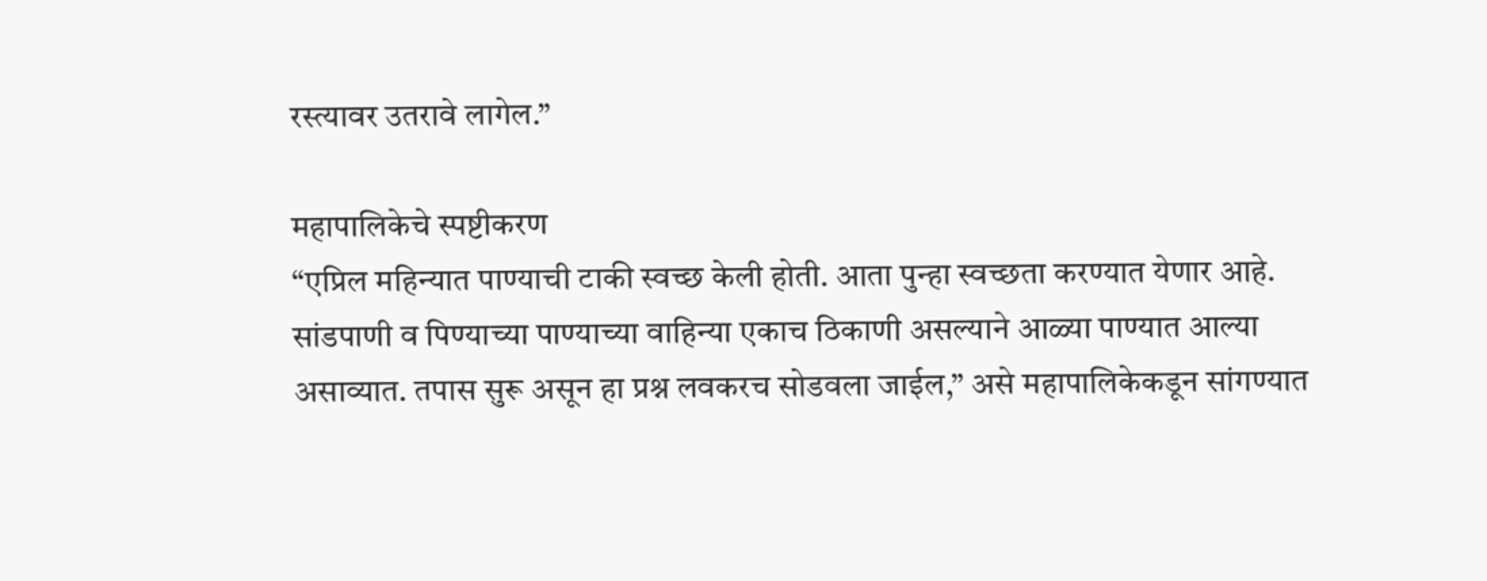रस्त्यावर उतरावे लागेल.”

महापालिकेचे स्पष्टीकरण
“एप्रिल महिन्यात पाण्याची टाकी स्वच्छ केली होती. आता पुन्हा स्वच्छता करण्यात येणार आहे. सांडपाणी व पिण्याच्या पाण्याच्या वाहिन्या एकाच ठिकाणी असल्याने आळ्या पाण्यात आल्या असाव्यात. तपास सुरू असून हा प्रश्न लवकरच सोडवला जाईल,” असे महापालिकेकडून सांगण्यात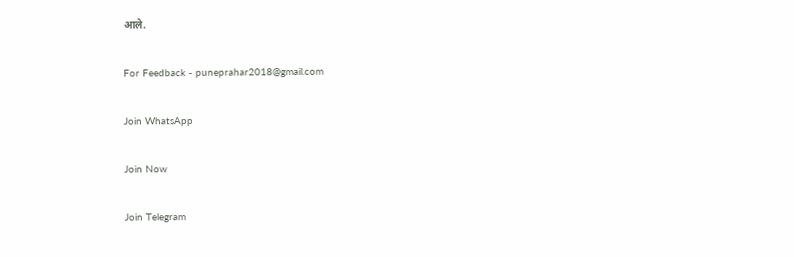आले.

For Feedback - puneprahar2018@gmail.com

Join WhatsApp

Join Now

Join Telegram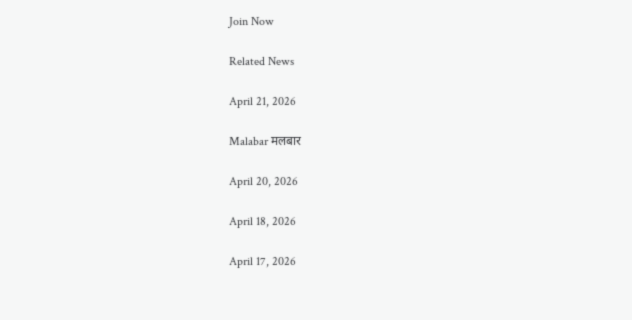Join Now

Related News

April 21, 2026

Malabar मलबार

April 20, 2026

April 18, 2026

April 17, 2026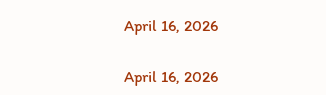April 16, 2026

April 16, 2026